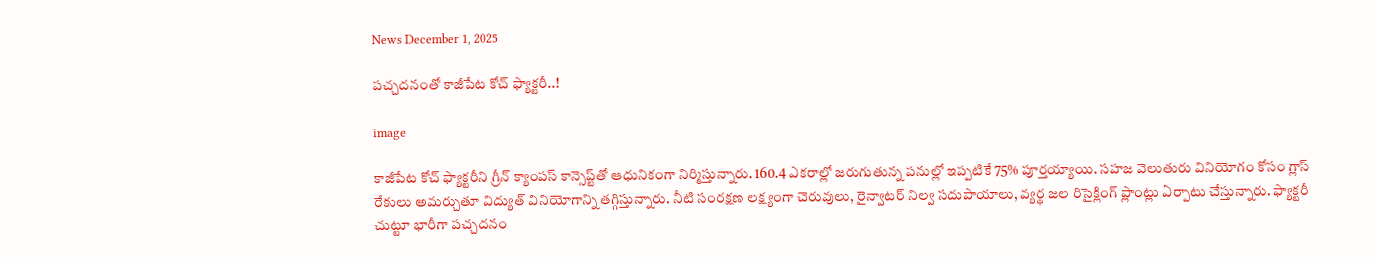News December 1, 2025

పచ్చదనంతో కాజీపేట కోచ్ ఫ్యాక్టరీ..!

image

కాజీపేట కోచ్ ఫ్యాక్టరీని గ్రీన్ క్యాంపస్ కాన్సెప్ట్‌తో ఆధునికంగా నిర్మిస్తున్నారు. 160.4 ఎకరాల్లో జరుగుతున్న పనుల్లో ఇప్పటికే 75% పూర్తయ్యాయి. సహజ వెలుతురు వినియోగం కోసం గ్లాస్ రేకులు అమర్చుతూ విద్యుత్ వినియోగాన్ని తగ్గిస్తున్నారు. నీటి సంరక్షణ లక్ష్యంగా చెరువులు, రైన్వాటర్ నిల్వ సదుపాయాలు, వ్యర్థ జల రిసైక్లింగ్ ప్లాంట్లు ఏర్పాటు చేస్తున్నారు. ఫ్యాక్టరీ చుట్టూ భారీగా పచ్చదనం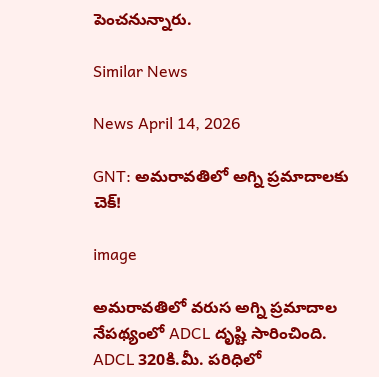పెంచనున్నారు.

Similar News

News April 14, 2026

GNT: అమరావతిలో అగ్ని ప్రమాదాలకు చెక్!

image

అమరావతిలో వరుస అగ్ని ప్రమాదాల నేపథ్యంలో ADCL దృష్టి సారించింది. ADCL 320కి.మీ. పరిధిలో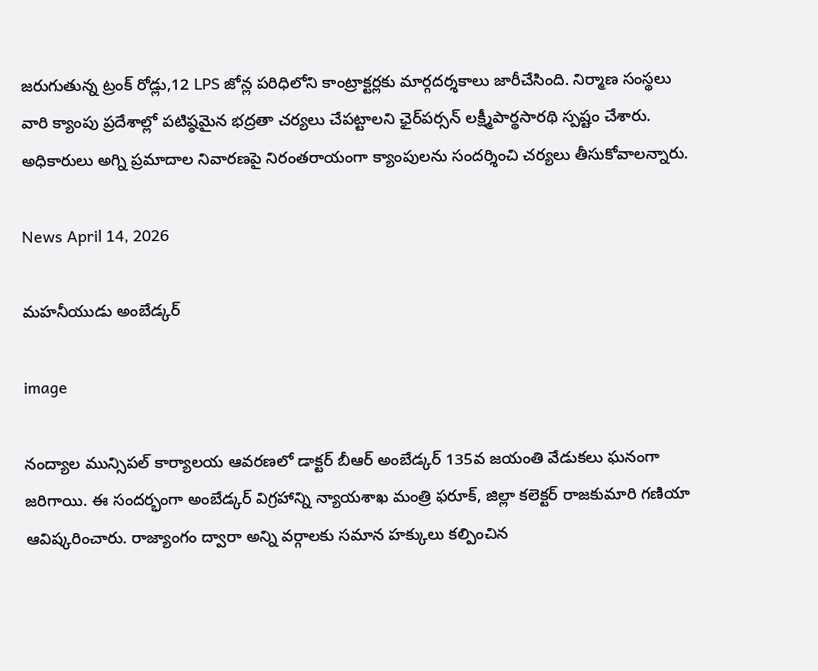జరుగుతున్న ట్రంక్ రోడ్లు,12 LPS జోన్ల పరిధిలోని కాంట్రాక్టర్లకు మార్గదర్శకాలు జారీచేసింది. నిర్మాణ సంస్థలు వారి క్యాంపు ప్రదేశాల్లో పటిష్ఠమైన భద్రతా చర్యలు చేపట్టాలని ఛైర్‌పర్సన్ లక్ష్మీపార్థసారథి స్పష్టం చేశారు. అధికారులు అగ్ని ప్రమాదాల నివారణపై నిరంతరాయంగా క్యాంపులను సందర్శించి చర్యలు తీసుకోవాలన్నారు.

News April 14, 2026

మహనీయుడు అంబేడ్కర్

image

నంద్యాల మున్సిపల్ కార్యాలయ ఆవరణలో డాక్టర్ బీఆర్ అంబేడ్కర్ 135వ జయంతి వేడుకలు ఘనంగా జరిగాయి. ఈ సందర్భంగా అంబేడ్కర్ విగ్రహాన్ని న్యాయశాఖ మంత్రి ఫరూక్, జిల్లా కలెక్టర్ రాజకుమారి గణియా ఆవిష్కరించారు. రాజ్యాంగం ద్వారా అన్ని వర్గాలకు సమాన హక్కులు కల్పించిన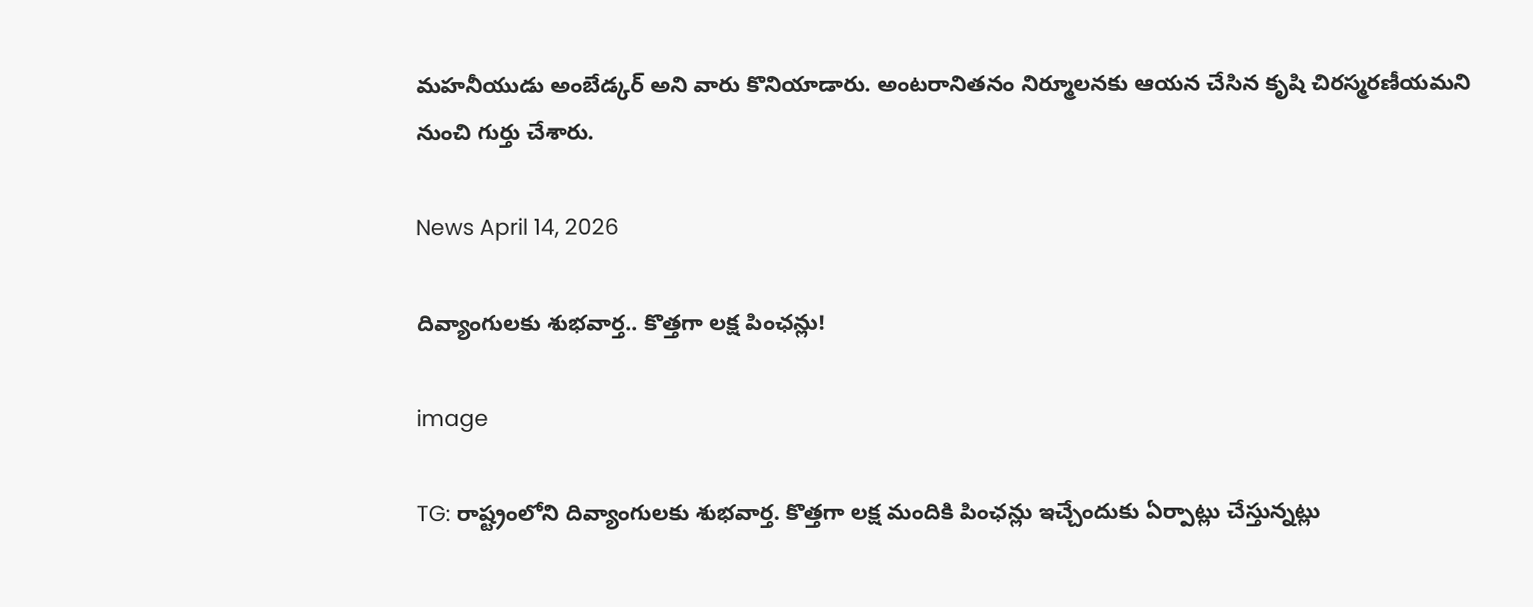మహనీయుడు అంబేడ్కర్ అని వారు కొనియాడారు. అంటరానితనం నిర్మూలనకు ఆయన చేసిన కృషి చిరస్మరణీయమని నుంచి గుర్తు చేశారు.

News April 14, 2026

దివ్యాంగులకు శుభవార్త.. కొత్తగా లక్ష పింఛన్లు!

image

TG: రాష్ట్రంలోని దివ్యాంగులకు శుభవార్త. కొత్తగా లక్ష మందికి పింఛన్లు ఇచ్చేందుకు ఏర్పాట్లు చేస్తున్నట్లు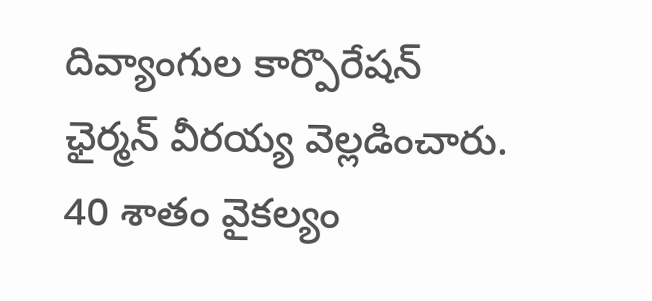దివ్యాంగుల కార్పొరేషన్ ఛైర్మన్ వీరయ్య వెల్లడించారు. 40 శాతం వైకల్యం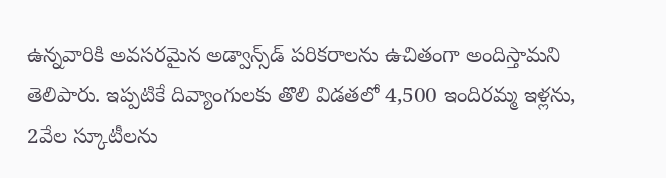ఉన్నవారికి అవసరమైన అడ్వాన్స్‌డ్ పరికరాలను ఉచితంగా అందిస్తామని తెలిపారు. ఇప్పటికే దివ్యాంగులకు తొలి విడతలో 4,500 ఇందిరమ్మ ఇళ్లను, 2వేల స్కూటీలను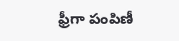ఫ్రీగా పంపిణీ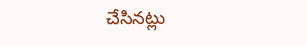చేసినట్లు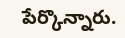పేర్కొన్నారు.